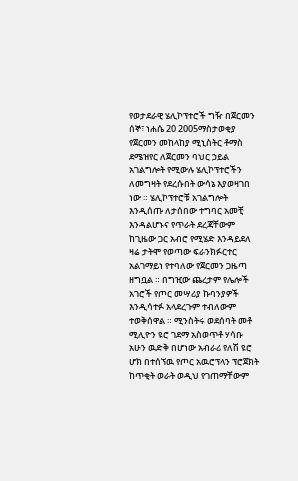የወታደራዊ ሄሊኮፕተሮች ግዥ በጀርመን
ሰኞ፣ ነሐሴ 20 2005ማስታወቂያ
የጀርመን መከላከያ ሚኒስትር ቶማስ ደሜዝየር ለጀርመን ባህር ኃይል አገልግሎት የሚውሉ ሄሊኮፕተሮችን ለመግዛት የደረሱበት ውሳኔ እያወዛገበ ነው ። ሄሊኮፕተሮቹ አገልግሎት እንዲሰጡ ለታሰበው ተግባር አመቺ እንዳልሆኑና የጥራት ደረጃቸውም ከጊዜው ጋር አብሮ የሚሄድ እንዳይደለ ዛሬ ታትሞ የወጣው ፍራንክፉርተር አልገማይነ የተባለው የጀርመን ጋዜጣ ዘግቧል ። በግዢው ጨረታም የሌሎች አገሮች የጦር መሣሪያ ኩባንያዎች እንዲሳተፉ አላደረጉም ተብለውም ተወቅሰዋል ። ሚንስትሩ ወደሰባት መቶ ሚሊዮን ዩሮ ገደማ አስወጥቶ ሃሳቡ አሁን ዉድቅ በሆነው አብራሪ የለሽ ዩሮ ሆክ በተሰኘዉ የጦር አዉሮፕላን ፕሮጀክት ከጥቂት ወራት ወዲህ የገጠማቸውም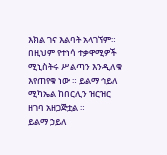እክል ገና እልባት አላገኘም። በዚህም የተነሳ ተቃዋሚዎች ሚኒስትሩ ሥልጣን እንዲለቁ እየጠየቁ ነው ። ይልማ ኅይለ ሚካኤል ከበርሊን ዝርዝር ዘገባ አዘጋጅቷል ።
ይልማ ኃይለ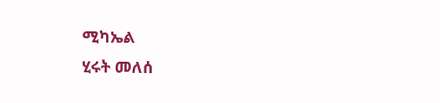ሚካኤል
ሂሩት መለሰ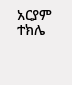አርያም ተክሌ